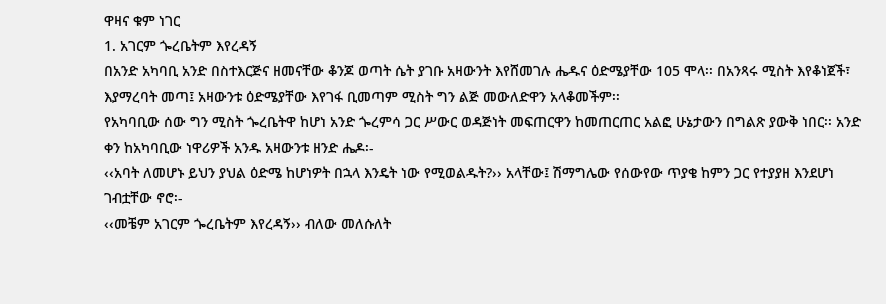ዋዛና ቁም ነገር
1. አገርም ጐረቤትም እየረዳኝ
በአንድ አካባቢ አንድ በስተእርጅና ዘመናቸው ቆንጆ ወጣት ሴት ያገቡ አዛውንት እየሸመገሉ ሔዱና ዕድሜያቸው 105 ሞላ፡፡ በአንጻሩ ሚስት እየቆነጀች፣ እያማረባት መጣ፤ አዛውንቱ ዕድሜያቸው እየገፋ ቢመጣም ሚስት ግን ልጅ መውለድዋን አላቆመችም፡፡
የአካባቢው ሰው ግን ሚስት ጐረቤትዋ ከሆነ አንድ ጐረምሳ ጋር ሥውር ወዳጅነት መፍጠርዋን ከመጠርጠር አልፎ ሁኔታውን በግልጽ ያውቅ ነበር፡፡ አንድ ቀን ከአካባቢው ነዋሪዎች አንዱ አዛውንቱ ዘንድ ሔዶ፡-
‹‹አባት ለመሆኑ ይህን ያህል ዕድሜ ከሆነዎት በኋላ እንዴት ነው የሚወልዱት?›› አላቸው፤ ሽማግሌው የሰውየው ጥያቄ ከምን ጋር የተያያዘ እንደሆነ ገብቷቸው ኖሮ፡-
‹‹መቼም አገርም ጐረቤትም እየረዳኝ›› ብለው መለሱለት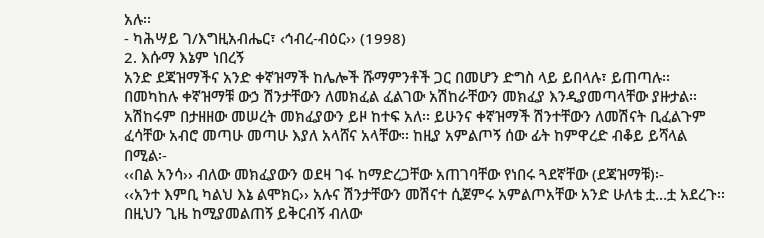አሉ፡፡
- ካሕሣይ ገ/እግዚአብሔር፣ ‹ኅብረ-ብዕር›› (1998)
2. እሱማ እኔም ነበረኝ
አንድ ደጃዝማችና አንድ ቀኛዝማች ከሌሎች ሹማምንቶች ጋር በመሆን ድግስ ላይ ይበላሉ፣ ይጠጣሉ፡፡ በመካከሉ ቀኛዝማቹ ውኃ ሽንታቸውን ለመክፈል ፈልገው አሽከራቸውን መክፈያ እንዲያመጣላቸው ያዙታል፡፡አሽከሩም በታዘዘው መሠረት መክፈያውን ይዞ ከተፍ አለ፡፡ ይሁንና ቀኛዝማች ሽንተቸውን ለመሽናት ቢፈልጉም ፈሳቸው አብሮ መጣሁ መጣሁ እያለ አላሸና አላቸው፡፡ ከዚያ አምልጦኝ ሰው ፊት ከምዋረድ ብቆይ ይሻላል በሚል፡-
‹‹በል አንሳ›› ብለው መክፈያውን ወደዛ ገፋ ከማድረጋቸው አጠገባቸው የነበሩ ጓደኛቸው (ደጃዝማቹ)፡-
‹‹አንተ እምቢ ካልህ እኔ ልሞክር›› አሉና ሽንታቸውን መሽናተ ሲጀምሩ አምልጦአቸው አንድ ሁለቴ ቷ…ቷ አደረጉ፡፡ በዚህን ጊዜ ከሚያመልጠኝ ይቅርብኝ ብለው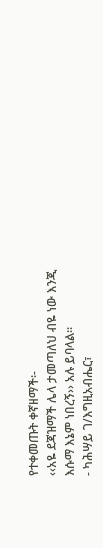የተቀመጡት ቀኛዘማች፡-
‹‹አዬ ደጃዝማች ሌላ ታመጣለህ ብዬ ነው እንጂ እሱማ እኔም ነበረኝ›› አሉ ይባላል፡፡
- ካሕሣይ ገ/እግዚአብሔር፣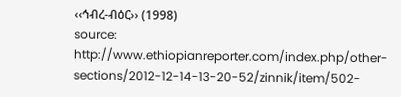‹‹ኅብረ-ብዕር›› (1998)
source: http://www.ethiopianreporter.com/index.php/other-sections/2012-12-14-13-20-52/zinnik/item/502-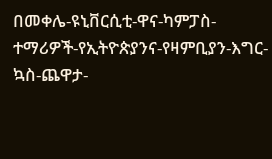በመቀሌ-ዩኒቨርሲቲ-ዋና-ካምፓስ-ተማሪዎች-የኢትዮጵያንና-የዛምቢያን-እግር-ኳስ-ጨዋታ-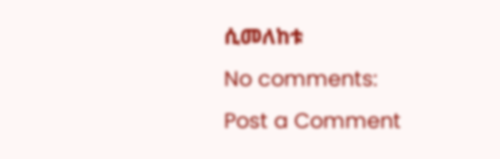ሲመለከቱ
No comments:
Post a Comment